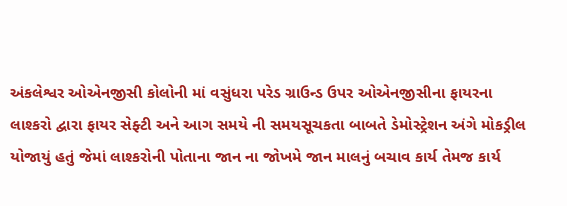અંકલેશ્વર ઓએનજીસી કોલોની માં વસુંધરા પરેડ ગ્રાઉન્ડ ઉપર ઓએનજીસીના ફાયરના લાશ્કરો દ્વારા ફાયર સેફ્ટી અને આગ સમયે ની સમયસૂચકતા બાબતે ડેમોસ્ટ્રેશન અંગે મોકડ્રીલ યોજાયું હતું જેમાં લાશ્કરોની પોતાના જાન ના જોખમે જાન માલનું બચાવ કાર્ય તેમજ કાર્ય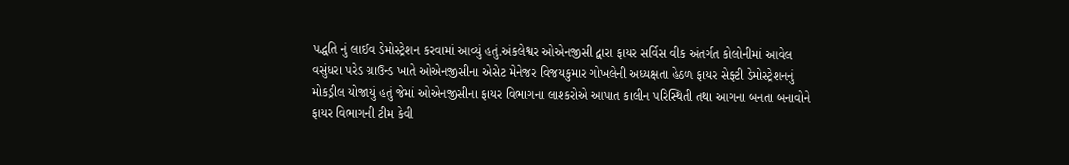પદ્ધતિ નું લાઈવ ડેમોસ્ટ્રેશન કરવામાં આવ્યું હતું.અંકલેશ્વર ઓએનજીસી દ્વારા ફાયર સર્વિસ વીક અંતર્ગત કોલોનીમાં આવેલ વસુંધરા પરેડ ગ્રાઉન્ડ ખાતે ઓએનજીસીના એસેટ મેનેજર વિજયકુમાર ગોખલેની અધ્યક્ષતા હેઠળ ફાયર સેફ્ટી ડેમોસ્ટ્રેશનનું મોકડ્રીલ યોજાયું હતું જેમાં ઓએનજીસીના ફાયર વિભાગના લાશ્કરોએ આપાત કાલીન પરિસ્થિતી તથા આગના બનતા બનાવોને ફાયર વિભાગની ટીમ કેવી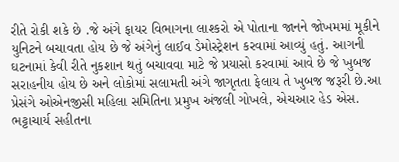રીતે રોકી શકે છે .જે અંગે ફાયર વિભાગના લાશ્કરો એ પોતાના જાનને જોખમમાં મૂકીને યુનિટને બચાવતા હોય છે જે અંગેનું લાઈવ ડેમોસ્ટ્રેશન કરવામાં આવ્યું હતું. આગની ઘટનામાં કેવી રીતે નુકશાન થતું બચાવવા માટે જે પ્રયાસો કરવામાં આવે છે જે ખુબજ સરાહનીય હોય છે અને લોકોમાં સલામતી અંગે જાગૃતતા ફેલાય તે ખુબજ જરૂરી છે.આ પ્રેસંગે ઓએનજીસી મહિલા સમિતિના પ્રમુખ અંજલી ગોખલે, એચઆર હેડ એસ. ભટ્ટાચાર્ય સહીતના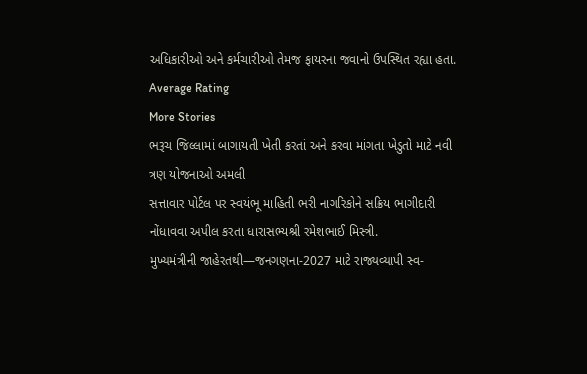અધિકારીઓ અને કર્મચારીઓ તેમજ ફાયરના જવાનો ઉપસ્થિત રહ્યા હતા.
Average Rating
More Stories
ભરૂચ જિલ્લામાં બાગાયતી ખેતી કરતાં અને કરવા માંગતા ખેડુતો માટે નવી ત્રણ યોજનાઓ અમલી
સત્તાવાર પોર્ટલ પર સ્વયંભૂ માહિતી ભરી નાગરિકોને સક્રિય ભાગીદારી નોંધાવવા અપીલ કરતા ધારાસભ્યશ્રી રમેશભાઈ મિસ્ત્રી.
મુખ્યમંત્રીની જાહેરતથી—જનગણના-2027 માટે રાજ્યવ્યાપી સ્વ-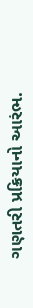ગણતરી પ્રક્રિયાનો આરંભ.